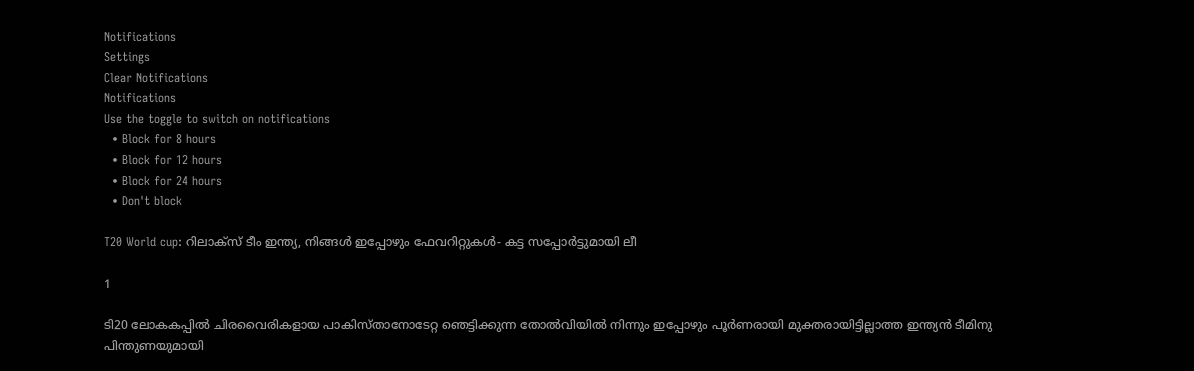Notifications
Settings
Clear Notifications
Notifications
Use the toggle to switch on notifications
  • Block for 8 hours
  • Block for 12 hours
  • Block for 24 hours
  • Don't block

T20 World cup: റിലാക്‌സ് ടീം ഇന്ത്യ, നിങ്ങള്‍ ഇപ്പോഴും ഫേവറിറ്റുകള്‍- കട്ട സപ്പോര്‍ട്ടുമായി ലീ

1

ടി20 ലോകകപ്പില്‍ ചിരവൈരികളായ പാകിസ്താനോടേറ്റ ഞെട്ടിക്കുന്ന തോല്‍വിയില്‍ നിന്നും ഇപ്പോഴും പൂര്‍ണരായി മുക്തരായിട്ടില്ലാത്ത ഇന്ത്യന്‍ ടീമിനു പിന്തുണയുമായി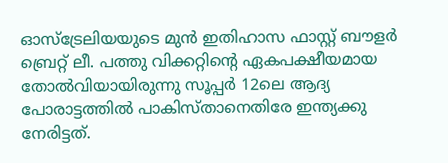ഓസ്‌ട്രേലിയയുടെ മുന്‍ ഇതിഹാസ ഫാസ്റ്റ് ബൗളര്‍ ബ്രെറ്റ് ലീ. പത്തു വിക്കറ്റിന്റെ ഏകപക്ഷീയമായ തോല്‍വിയായിരുന്നു സൂപ്പര്‍ 12ലെ ആദ്യ പോരാട്ടത്തില്‍ പാകിസ്താനെതിരേ ഇന്ത്യക്കു നേരിട്ടത്.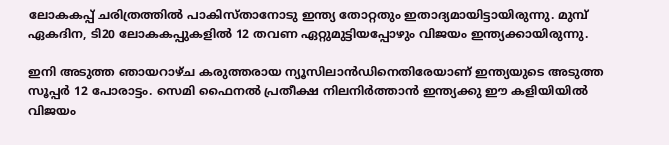ലോകകപ്പ് ചരിത്രത്തില്‍ പാകിസ്താനോടു ഇന്ത്യ തോറ്റതും ഇതാദ്യമായിട്ടായിരുന്നു. മുമ്പ് ഏകദിന, ടി20 ലോകകപ്പുകളില്‍ 12 തവണ ഏറ്റുമുട്ടിയപ്പോഴും വിജയം ഇന്ത്യക്കായിരുന്നു.

ഇനി അടുത്ത ഞായറാഴ്ച കരുത്തരായ ന്യൂസിലാന്‍ഡിനെതിരേയാണ് ഇന്ത്യയുടെ അടുത്ത സൂപ്പര്‍ 12 പോരാട്ടം. സെമി ഫൈനല്‍ പ്രതീക്ഷ നിലനിര്‍ത്താന്‍ ഇന്ത്യക്കു ഈ കളിയിയില്‍ വിജയം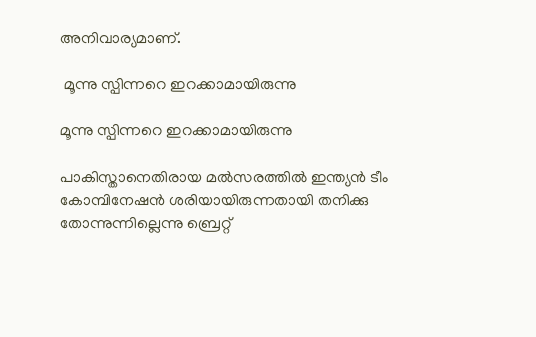അനിവാര്യമാണ്.

 മൂന്നു സ്പിന്നറെ ഇറക്കാമായിരുന്നു

മൂന്നു സ്പിന്നറെ ഇറക്കാമായിരുന്നു

പാകിസ്താനെതിരായ മല്‍സരത്തില്‍ ഇന്ത്യന്‍ ടീം കോമ്പിനേഷന്‍ ശരിയായിരുന്നതായി തനിക്കു തോന്നുന്നില്ലെന്നു ബ്രെറ്റ്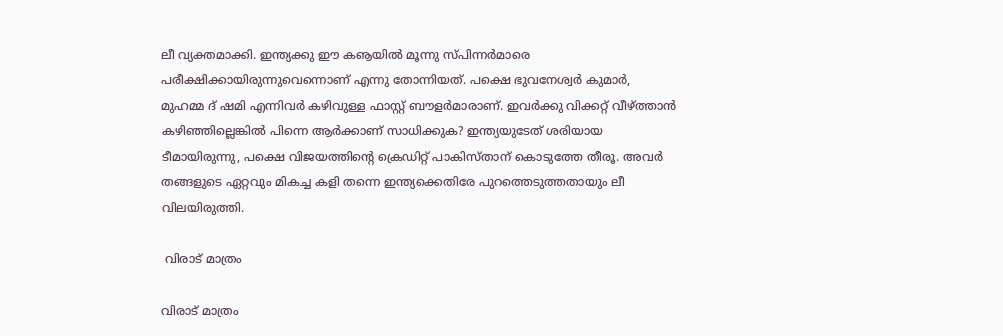ലീ വ്യക്തമാക്കി. ഇന്ത്യക്കു ഈ കൡയില്‍ മൂന്നു സ്പിന്നര്‍മാരെ പരീക്ഷിക്കായിരുന്നുവെന്നൊണ് എന്നു തോന്നിയത്. പക്ഷെ ഭുവനേശ്വര്‍ കുമാര്‍, മുഹമ്മ ദ് ഷമി എന്നിവര്‍ കഴിവുള്ള ഫാസ്റ്റ് ബൗളര്‍മാരാണ്. ഇവര്‍ക്കു വിക്കറ്റ് വീഴ്ത്താന്‍ കഴിഞ്ഞില്ലെങ്കില്‍ പിന്നെ ആര്‍ക്കാണ് സാധിക്കുക? ഇന്ത്യയുടേത് ശരിയായ ടീമായിരുന്നു, പക്ഷെ വിജയത്തിന്റെ ക്രെഡിറ്റ് പാകിസ്താന് കൊടുത്തേ തീരൂ. അവര്‍ തങ്ങളുടെ ഏറ്റവും മികച്ച കളി തന്നെ ഇന്ത്യക്കെതിരേ പുറത്തെടുത്തതായും ലീ വിലയിരുത്തി.

 വിരാട് മാത്രം

വിരാട് മാത്രം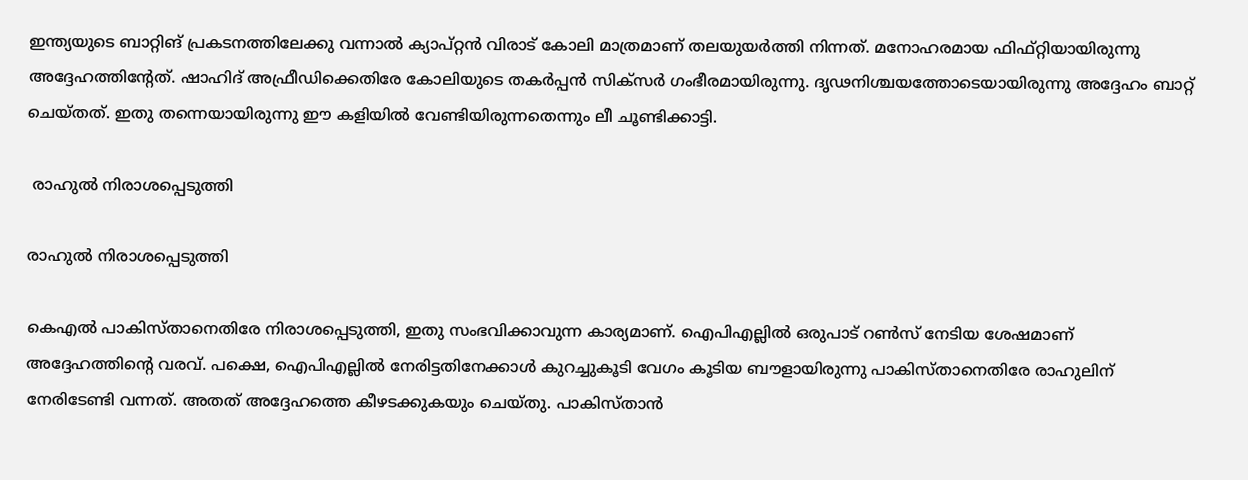ഇന്ത്യയുടെ ബാറ്റിങ് പ്രകടനത്തിലേക്കു വന്നാല്‍ ക്യാപ്റ്റന്‍ വിരാട് കോലി മാത്രമാണ് തലയുയര്‍ത്തി നിന്നത്. മനോഹരമായ ഫിഫ്റ്റിയായിരുന്നു അദ്ദേഹത്തിന്റേത്. ഷാഹിദ് അഫ്രീഡിക്കെതിരേ കോലിയുടെ തകര്‍പ്പന്‍ സിക്‌സര്‍ ഗംഭീരമായിരുന്നു. ദൃഢനിശ്ചയത്തോടെയായിരുന്നു അദ്ദേഹം ബാറ്റ് ചെയ്തത്. ഇതു തന്നെയായിരുന്നു ഈ കളിയില്‍ വേണ്ടിയിരുന്നതെന്നും ലീ ചൂണ്ടിക്കാട്ടി.

 രാഹുല്‍ നിരാശപ്പെടുത്തി

രാഹുല്‍ നിരാശപ്പെടുത്തി

കെഎല്‍ പാകിസ്താനെതിരേ നിരാശപ്പെടുത്തി, ഇതു സംഭവിക്കാവുന്ന കാര്യമാണ്. ഐപിഎല്ലില്‍ ഒരുപാട് റണ്‍സ് നേടിയ ശേഷമാണ് അദ്ദേഹത്തിന്റെ വരവ്. പക്ഷെ, ഐപിഎല്ലില്‍ നേരിട്ടതിനേക്കാള്‍ കുറച്ചുകൂടി വേഗം കൂടിയ ബൗളായിരുന്നു പാകിസ്താനെതിരേ രാഹുലിന് നേരിടേണ്ടി വന്നത്. അതത് അദ്ദേഹത്തെ കീഴടക്കുകയും ചെയ്തു. പാകിസ്താന്‍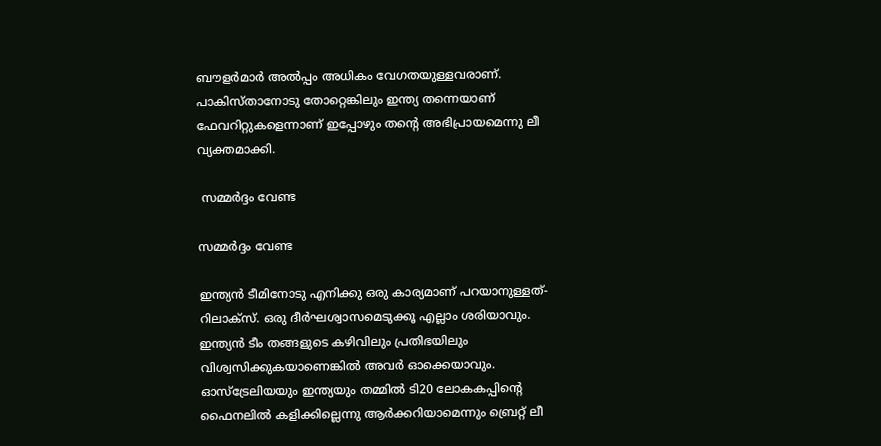ബൗളര്‍മാര്‍ അല്‍പ്പം അധികം വേഗതയുള്ളവരാണ്. പാകിസ്താനോടു തോറ്റെങ്കിലും ഇന്ത്യ തന്നെയാണ് ഫേവറിറ്റുകളെന്നാണ് ഇപ്പോഴും തന്റെ അഭിപ്രായമെന്നു ലീ വ്യക്തമാക്കി.

 സമ്മര്‍ദ്ദം വേണ്ട

സമ്മര്‍ദ്ദം വേണ്ട

ഇന്ത്യന്‍ ടീമിനോടു എനിക്കു ഒരു കാര്യമാണ് പറയാനുള്ളത്- റിലാക്‌സ്. ഒരു ദീര്‍ഘശ്വാസമെടുക്കൂ എല്ലാം ശരിയാവും. ഇന്ത്യന്‍ ടീം തങ്ങളുടെ കഴിവിലും പ്രതിഭയിലും വിശ്വസിക്കുകയാണെങ്കില്‍ അവര്‍ ഓക്കെയാവും. ഓസ്‌ട്രേലിയയും ഇന്ത്യയും തമ്മില്‍ ടി20 ലോകകപ്പിന്റെ ഫൈനലില്‍ കളിക്കില്ലെന്നു ആര്‍ക്കറിയാമെന്നും ബ്രെറ്റ് ലീ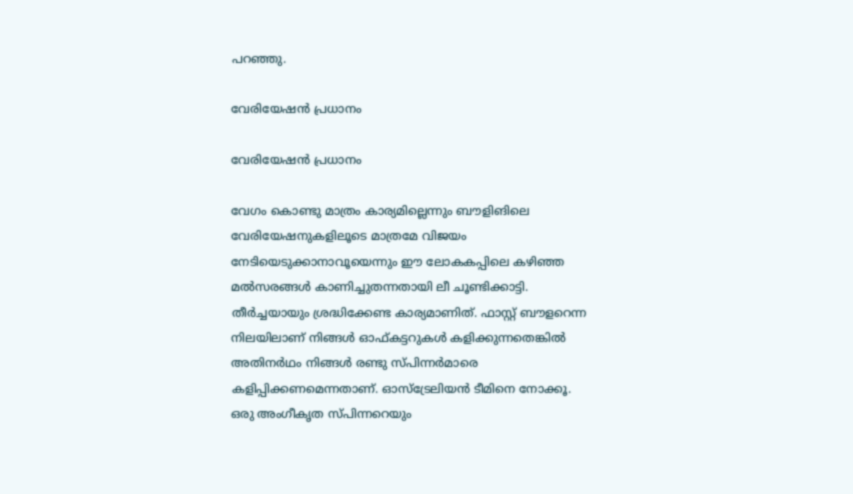പറഞ്ഞു.

വേരിയേഷന്‍ പ്രധാനം

വേരിയേഷന്‍ പ്രധാനം

വേഗം കൊണ്ടു മാത്രം കാര്യമില്ലെന്നും ബൗളിങിലെ വേരിയേഷനുകളിലൂടെ മാത്രമേ വിജയം നേടിയെടുക്കാനാവൂയെന്നും ഈ ലോകകപ്പിലെ കഴിഞ്ഞ മല്‍സരങ്ങള്‍ കാണിച്ചുതന്നതായി ലീ ചൂണ്ടിക്കാട്ടി. തീര്‍ച്ചയായും ശ്രദ്ധിക്കേണ്ട കാര്യമാണിത്. ഫാസ്റ്റ് ബൗളറെന്ന നിലയിലാണ് നിങ്ങള്‍ ഓഫ്കട്ടറുകള്‍ കളിക്കുന്നതെങ്കില്‍ അതിനര്‍ഥം നിങ്ങള്‍ രണ്ടു സ്പിന്നര്‍മാരെ കളിപ്പിക്കണമെന്നതാണ്. ഓസ്‌ട്രേലിയന്‍ ടീമിനെ നോക്കൂ. ഒരു അംഗീകൃത സ്പിന്നറെയും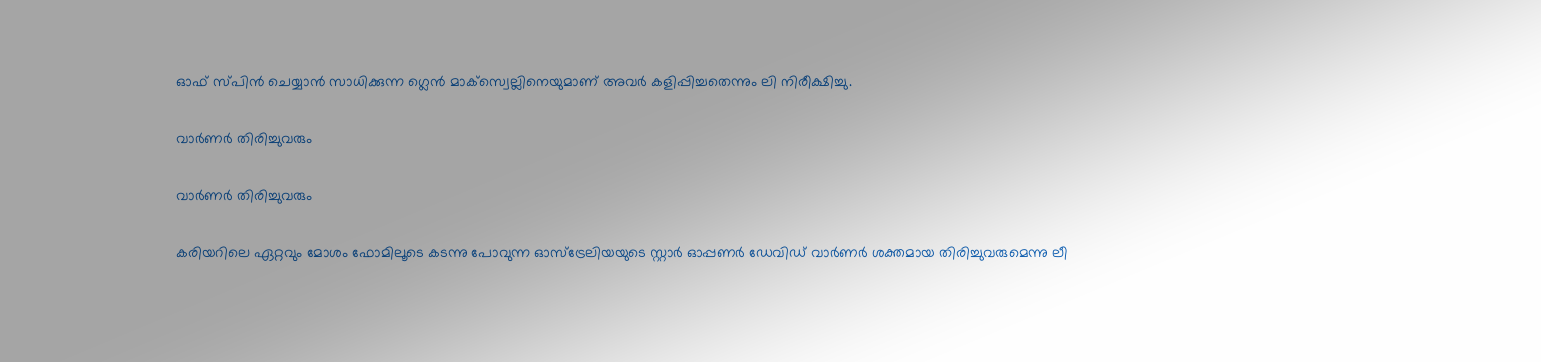ഓഫ് സ്പിന്‍ ചെയ്യാന്‍ സാധിക്കുന്ന ഗ്ലെന്‍ മാക്‌സ്വെല്ലിനെയുമാണ് അവര്‍ കളിപ്പിച്ചതെന്നും ലി നിരീക്ഷിച്ചു.

വാര്‍ണര്‍ തിരിച്ചുവരും

വാര്‍ണര്‍ തിരിച്ചുവരും

കരിയറിലെ ഏറ്റവും മോശം ഫോമിലൂടെ കടന്നു പോവുന്ന ഓസ്‌ട്രേലിയയുടെ സ്റ്റാര്‍ ഓപ്പണര്‍ ഡേവിഡ് വാര്‍ണര്‍ ശക്തമായ തിരിച്ചുവരുമെന്നു ലീ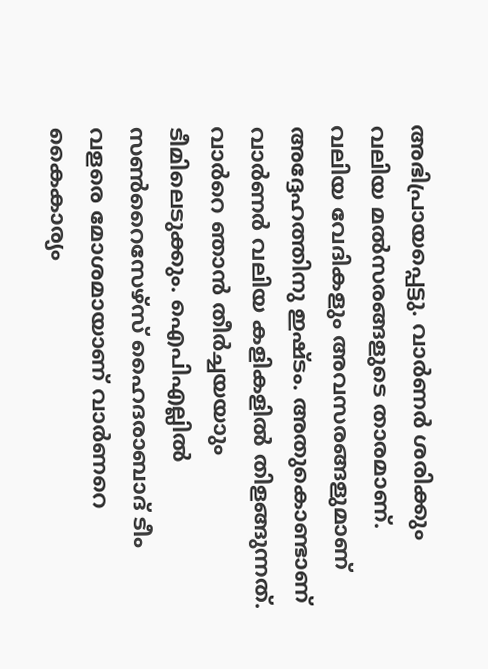അഭിപ്രായപ്പെട്ടു. വാര്‍ണര്‍ ശരിക്കും വലിയ മല്‍സരങ്ങളുടെ താരമാണ്. വലിയ വേദികളും അവസരങ്ങളുമാണ് അദ്ദേഹത്തിനു ഇഷ്ടം. അതുകൊണ്ടാണ് വാര്‍ണര്‍ വലിയ കളികളില്‍ തിളങ്ങുന്നത്. വാര്‍റെ ഞാന്‍ തീര്‍ച്ചയയാും ടീമിലെടുക്കും. ഐപിഎല്ലില്‍ സണ്‍റൈസേഴ്‌സ് ഹൈദരാബാദ് ടീം വളരെ മോശമായാണ് വാര്‍ണറെ കൈകാര്യം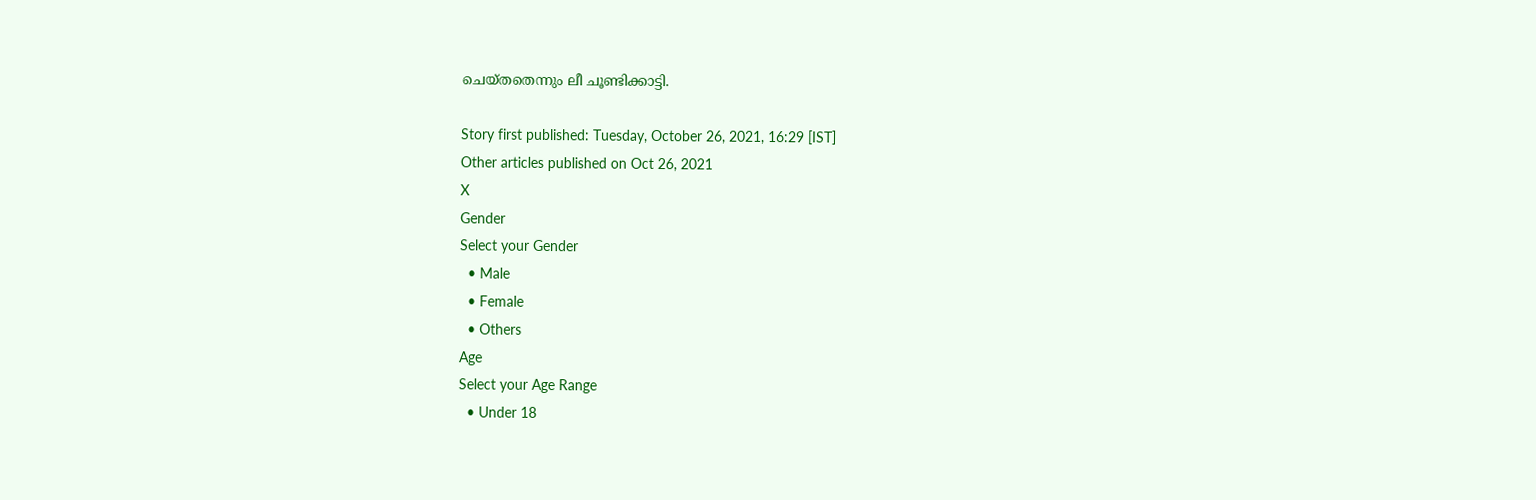ചെയ്തതെന്നും ലീ ചൂണ്ടിക്കാട്ടി.

Story first published: Tuesday, October 26, 2021, 16:29 [IST]
Other articles published on Oct 26, 2021
X
Gender
Select your Gender
  • Male
  • Female
  • Others
Age
Select your Age Range
  • Under 18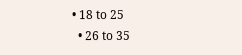• 18 to 25
  • 26 to 35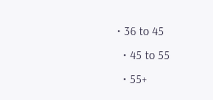• 36 to 45
  • 45 to 55
  • 55+